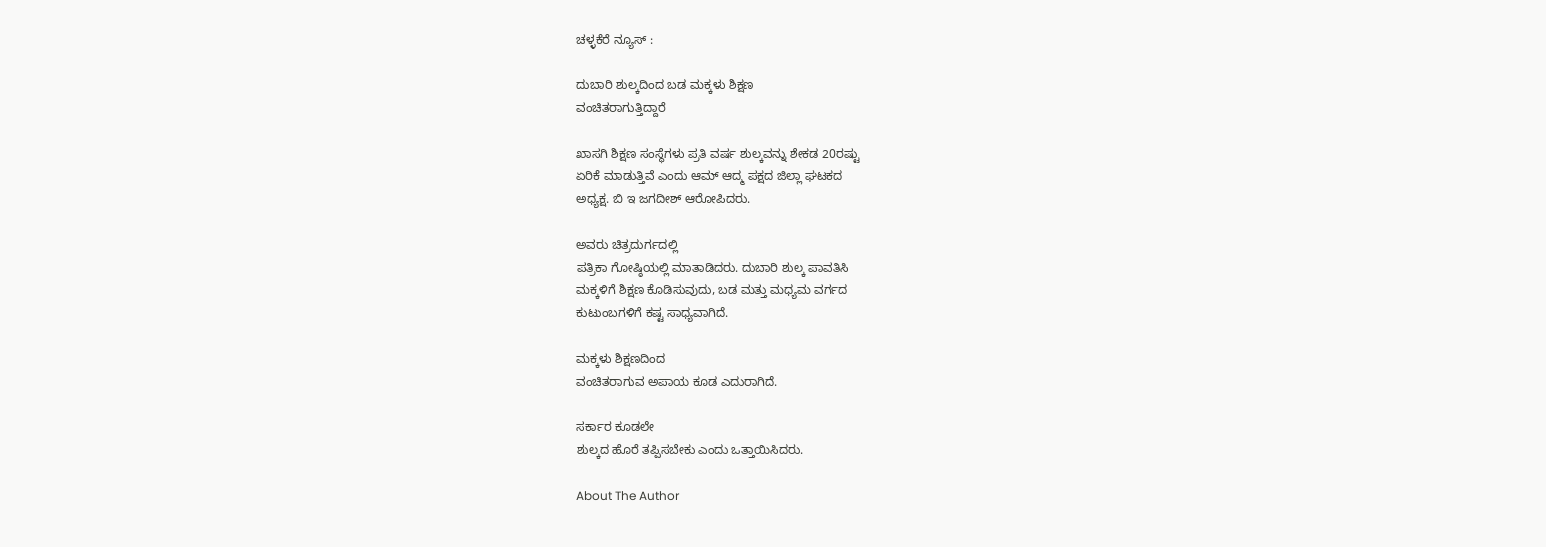ಚಳ್ಳಕೆರೆ ನ್ಯೂಸ್ :

ದುಬಾರಿ ಶುಲ್ಕದಿಂದ ಬಡ ಮಕ್ಕಳು ಶಿಕ್ಷಣ
ವಂಚಿತರಾಗುತ್ತಿದ್ದಾರೆ

ಖಾಸಗಿ ಶಿಕ್ಷಣ ಸಂಸ್ಥೆಗಳು ಪ್ರತಿ ವರ್ಷ ಶುಲ್ಕವನ್ನು ಶೇಕಡ 20ರಷ್ಟು
ಏರಿಕೆ ಮಾಡುತ್ತಿವೆ ಎಂದು ಆಮ್ ಆದ್ಮ ಪಕ್ಷದ ಜಿಲ್ಲಾ ಘಟಕದ
ಅಧ್ಯಕ್ಷ. ಬಿ ಇ ಜಗದೀಶ್ ಆರೋಪಿದರು.

ಅವರು ಚಿತ್ರದುರ್ಗದಲ್ಲಿ
ಪತ್ರಿಕಾ ಗೋಷ್ಠಿಯಲ್ಲಿ ಮಾತಾಡಿದರು. ದುಬಾರಿ ಶುಲ್ಕ ಪಾವತಿಸಿ
ಮಕ್ಕಳಿಗೆ ಶಿಕ್ಷಣ ಕೊಡಿಸುವುದು, ಬಡ ಮತ್ತು ಮಧ್ಯಮ ವರ್ಗದ
ಕುಟುಂಬಗಳಿಗೆ ಕಷ್ಟ ಸಾಧ್ಯವಾಗಿದೆ.

ಮಕ್ಕಳು ಶಿಕ್ಷಣದಿಂದ
ವಂಚಿತರಾಗುವ ಅಪಾಯ ಕೂಡ ಎದುರಾಗಿದೆ.

ಸರ್ಕಾರ ಕೂಡಲೇ
ಶುಲ್ಕದ ಹೊರೆ ತಪ್ಪಿಸಬೇಕು ಎಂದು ಒತ್ತಾಯಿಸಿದರು.

About The Author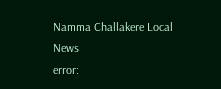Namma Challakere Local News
error: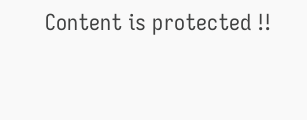Content is protected !!